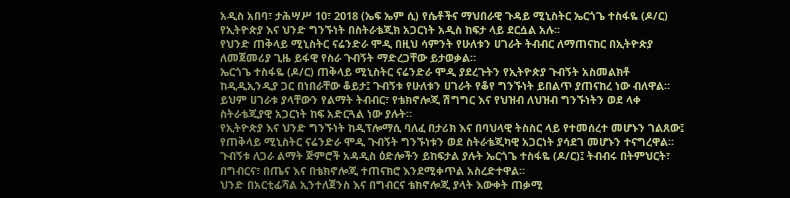አዲስ አበባ፣ ታሕሣሥ 10፣ 2018 (ኤፍ ኤም ሲ) የሴቶችና ማህበራዊ ጉዳይ ሚኒስትር ኤርጎጌ ተስፋዬ (ዶ/ር) የኢትዮጵያ እና ህንድ ግንኙነት በስትራቴጂክ አጋርነት አዲስ ከፍታ ላይ ደርሷል አሉ፡፡
የህንድ ጠቅላይ ሚኒስትር ናሬንድራ ሞዲ በዚህ ሳምንት የሁለቱን ሀገራት ትብብር ለማጠናከር በኢትዮጵያ ለመጀመሪያ ጊዜ ይፋዊ የስራ ጉብኝት ማድረጋቸው ይታወቃል።
ኤርጎጌ ተስፋዬ (ዶ/ር) ጠቅላይ ሚኒስትር ናሬንድራ ሞዲ ያደረጉትን የኢትዮጵያ ጉብኝት አስመልክቶ ከዲዲኢንዲያ ጋር በነበራቸው ቆይታ፤ ጉብኝቱ የሁለቱን ሀገራት የቆየ ግንኙነት ይበልጥ ያጠናከረ ነው ብለዋል።
ይህም ሀገራቱ ያላቸውን የልማት ትብብር፣ የቴክኖሎጂ ሽግግር እና የህዝብ ለህዝብ ግንኙነትን ወደ ላቀ ስትራቴጂያዊ አጋርነት ከፍ አድርጓል ነው ያሉት።
የኢትዮጵያ እና ህንድ ግንኙነት ከዲፕሎማሲ ባለፈ በታሪክ እና በባህላዊ ትስስር ላይ የተመሰረተ መሆኑን ገልጸው፤ የጠቅላይ ሚኒስትር ናሬንድራ ሞዲ ጉብኝት ግንኙነቱን ወደ ስትራቴጂካዊ አጋርነት ያሳደገ መሆኑን ተናግረዋል።
ጉብኝቱ ለጋራ ልማት ጅምሮች አዳዲስ ዕድሎችን ይከፍታል ያሉት ኤርጎጌ ተስፋዬ (ዶ/ር)፤ ትብብሩ በትምህርት፣ በግብርና፣ በጤና እና በቴክኖሎጂ ተጠናክሮ እንደሚቀጥል አስረድተዋል።
ህንድ በአርቲፊሻል ኢንተለጀንስ እና በግብርና ቴክኖሎጂ ያላት እውቀት ጠቃሚ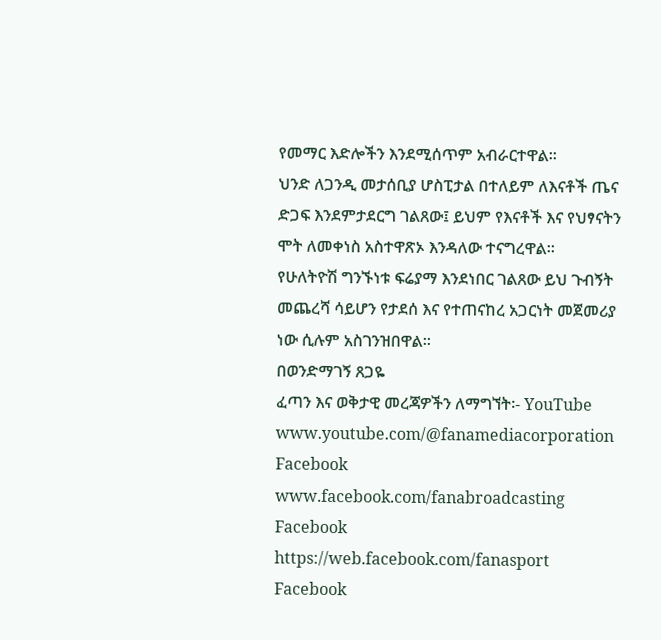የመማር እድሎችን እንደሚሰጥም አብራርተዋል።
ህንድ ለጋንዲ መታሰቢያ ሆስፒታል በተለይም ለእናቶች ጤና ድጋፍ እንደምታደርግ ገልጸው፤ ይህም የእናቶች እና የህፃናትን ሞት ለመቀነስ አስተዋጽኦ እንዳለው ተናግረዋል፡፡
የሁለትዮሽ ግንኙነቱ ፍሬያማ እንደነበር ገልጸው ይህ ጉብኝት መጨረሻ ሳይሆን የታደሰ እና የተጠናከረ አጋርነት መጀመሪያ ነው ሲሉም አስገንዝበዋል፡፡
በወንድማገኝ ጸጋዬ
ፈጣን እና ወቅታዊ መረጃዎችን ለማግኘት፡- YouTube www.youtube.com/@fanamediacorporation Facebook www.facebook.com/fanabroadcasting Facebook https://web.facebook.com/fanasport Facebook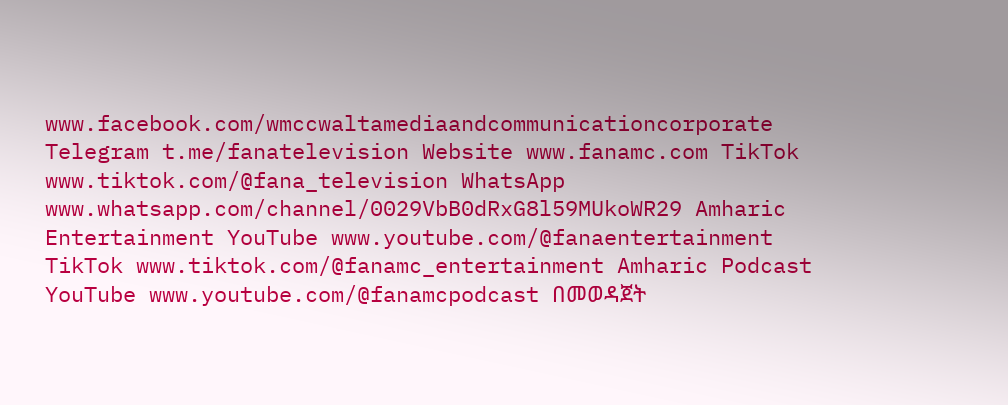www.facebook.com/wmccwaltamediaandcommunicationcorporate Telegram t.me/fanatelevision Website www.fanamc.com TikTok www.tiktok.com/@fana_television WhatsApp www.whatsapp.com/channel/0029VbB0dRxG8l59MUkoWR29 Amharic Entertainment YouTube www.youtube.com/@fanaentertainment TikTok www.tiktok.com/@fanamc_entertainment Amharic Podcast YouTube www.youtube.com/@fanamcpodcast በመወዳጀት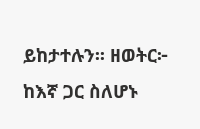ይከታተሉን፡፡ ዘወትር፦ ከእኛ ጋር ስለሆኑ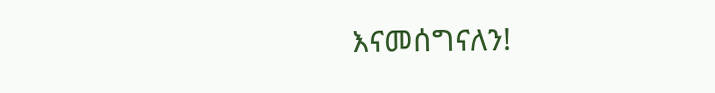እናመሰግናለን!